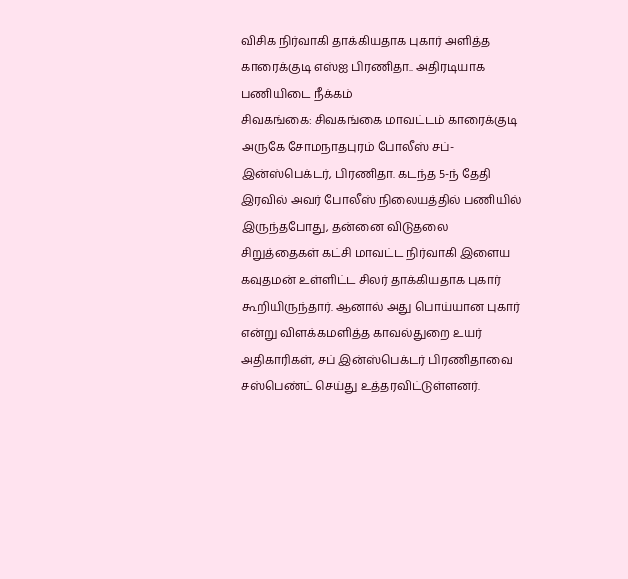விசிக நிர்வாகி தாக்கியதாக புகார் அளித்த காரைக்குடி எஸ்ஐ பிரணிதா.. அதிரடியாக பணியிடை நீக்கம்
சிவகங்கை: சிவகங்கை மாவட்டம் காரைக்குடி அருகே சோமநாதபுரம் போலீஸ் சப்-இன்ஸ்பெக்டர், பிரணிதா. கடந்த 5-ந் தேதி இரவில் அவர் போலீஸ் நிலையத்தில் பணியில் இருந்தபோது, தன்னை விடுதலை சிறுத்தைகள் கட்சி மாவட்ட நிர்வாகி இளைய கவுதமன் உள்ளிட்ட சிலர் தாக்கியதாக புகார் கூறியிருந்தார். ஆனால் அது பொய்யான புகார் என்று விளக்கமளித்த காவல்துறை உயர் அதிகாரிகள், சப் இன்ஸ்பெக்டர் பிரணிதாவை சஸ்பெண்ட் செய்து உத்தரவிட்டுள்ளனர்.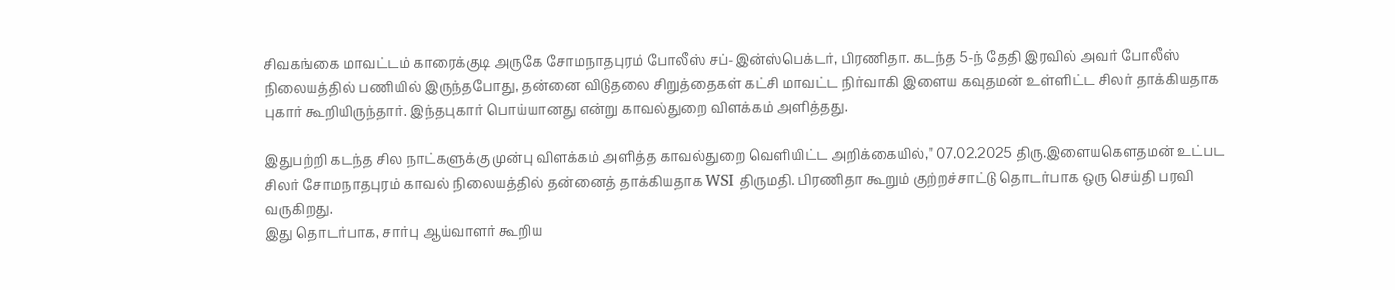சிவகங்கை மாவட்டம் காரைக்குடி அருகே சோமநாதபுரம் போலீஸ் சப்-இன்ஸ்பெக்டர், பிரணிதா. கடந்த 5-ந் தேதி இரவில் அவர் போலீஸ் நிலையத்தில் பணியில் இருந்தபோது, தன்னை விடுதலை சிறுத்தைகள் கட்சி மாவட்ட நிர்வாகி இளைய கவுதமன் உள்ளிட்ட சிலர் தாக்கியதாக புகார் கூறியிருந்தார். இந்தபுகார் பொய்யானது என்று காவல்துறை விளக்கம் அளித்தது.

இதுபற்றி கடந்த சில நாட்களுக்கு முன்பு விளக்கம் அளித்த காவல்துறை வெளியிட்ட அறிக்கையில்," 07.02.2025 திரு.இளையகௌதமன் உட்பட சிலர் சோமநாதபுரம் காவல் நிலையத்தில் தன்னைத் தாக்கியதாக WSI திருமதி. பிரணிதா கூறும் குற்றச்சாட்டு தொடர்பாக ஒரு செய்தி பரவி வருகிறது.
இது தொடர்பாக, சார்பு ஆய்வாளர் கூறிய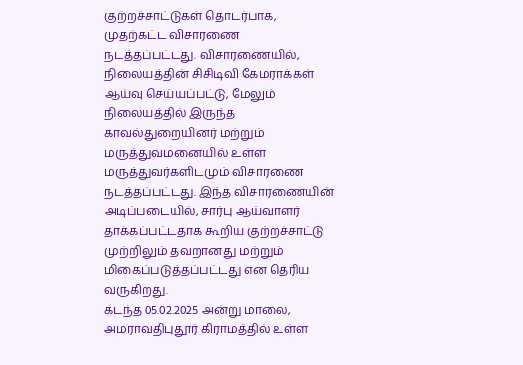குற்றச்சாட்டுகள் தொடர்பாக, முதற்கட்ட விசாரணை நடத்தப்பட்டது. விசாரணையில், நிலையத்தின் சிசிடிவி கேமராக்கள் ஆய்வு செய்யப்பட்டு, மேலும் நிலையத்தில் இருந்த காவல்துறையினர் மற்றும் மருத்துவமனையில் உள்ள மருத்துவர்களிடமும் விசாரணை நடத்தப்பட்டது. இந்த விசாரணையின் அடிப்படையில், சார்பு ஆய்வாளர் தாக்கப்பட்டதாக கூறிய குற்றச்சாட்டு முற்றிலும் தவறானது மற்றும் மிகைப்படுத்தப்பட்டது என தெரிய வருகிறது.
கடந்த 05.02.2025 அன்று மாலை, அமராவதிபுதூர் கிராமத்தில் உள்ள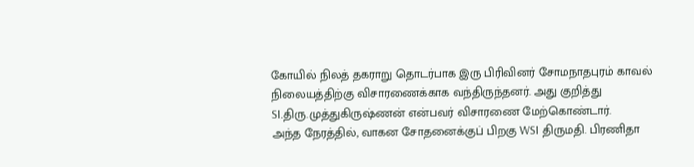கோயில் நிலத் தகராறு தொடர்பாக இரு பிரிவினர் சோமநாதபுரம் காவல் நிலையத்திற்கு விசாரணைக்காக வந்திருந்தனர். அது குறித்து SI.திரு.முத்துகிருஷ்ணன் என்பவர் விசாரணை மேற்கொண்டார்.
அந்த நேரத்தில், வாகன சோதனைக்குப் பிறகு WSI திருமதி. பிரணிதா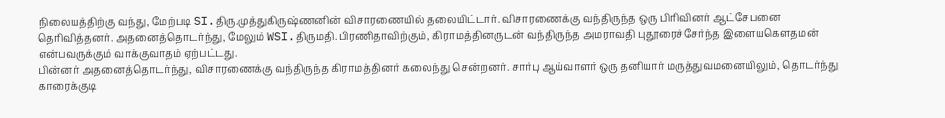நிலையத்திற்கு வந்து, மேற்படி SI.திரு.முத்துகிருஷ்ணனின் விசாரணையில் தலையிட்டார். விசாரணைக்கு வந்திருந்த ஒரு பிரிவினர் ஆட்சேபனை தெரிவித்தனர். அதனைத்தொடர்ந்து, மேலும் WSI.திருமதி.பிரணிதாவிற்கும், கிராமத்தினருடன் வந்திருந்த அமராவதி புதூரைச்சேர்ந்த இளையகௌதமன் என்பவருக்கும் வாக்குவாதம் ஏற்பட்டது.
பின்னர் அதனைத்தொடர்ந்து, விசாரணைக்கு வந்திருந்த கிராமத்தினர் கலைந்து சென்றனர். சார்பு ஆய்வாளர் ஒரு தனியார் மருத்துவமனையிலும், தொடர்ந்து காரைக்குடி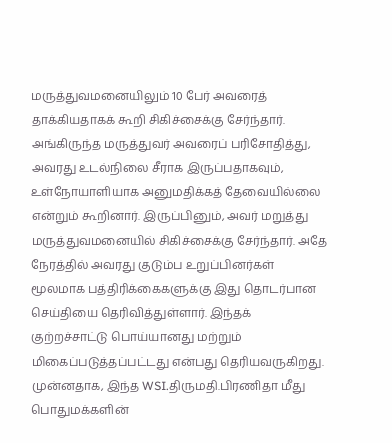மருத்துவமனையிலும் 10 பேர் அவரைத் தாக்கியதாகக் கூறி சிகிச்சைக்கு சேர்ந்தார். அங்கிருந்த மருத்துவர் அவரைப் பரிசோதித்து, அவரது உடல்நிலை சீராக இருப்பதாகவும், உள்நோயாளியாக அனுமதிக்கத் தேவையில்லை என்றும் கூறினார். இருப்பினும், அவர் மறுத்து மருத்துவமனையில் சிகிச்சைக்கு சேர்ந்தார். அதே நேரத்தில் அவரது குடும்ப உறுப்பினர்கள் மூலமாக பத்திரிக்கைகளுக்கு இது தொடர்பான செய்தியை தெரிவித்துள்ளார். இந்தக் குற்றச்சாட்டு பொய்யானது மற்றும் மிகைப்படுத்தப்பட்டது என்பது தெரியவருகிறது.
முன்னதாக, இந்த WSI.திருமதி.பிரணிதா மீது பொதுமக்களின்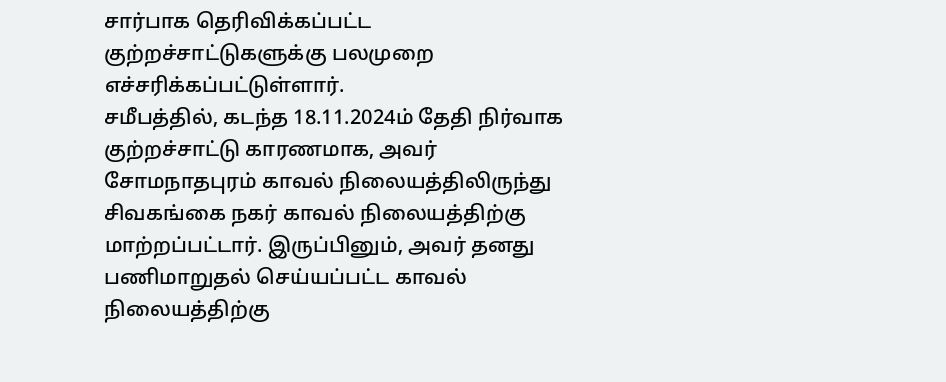சார்பாக தெரிவிக்கப்பட்ட குற்றச்சாட்டுகளுக்கு பலமுறை எச்சரிக்கப்பட்டுள்ளார்.
சமீபத்தில், கடந்த 18.11.2024ம் தேதி நிர்வாக குற்றச்சாட்டு காரணமாக, அவர் சோமநாதபுரம் காவல் நிலையத்திலிருந்து சிவகங்கை நகர் காவல் நிலையத்திற்கு மாற்றப்பட்டார். இருப்பினும், அவர் தனது பணிமாறுதல் செய்யப்பட்ட காவல் நிலையத்திற்கு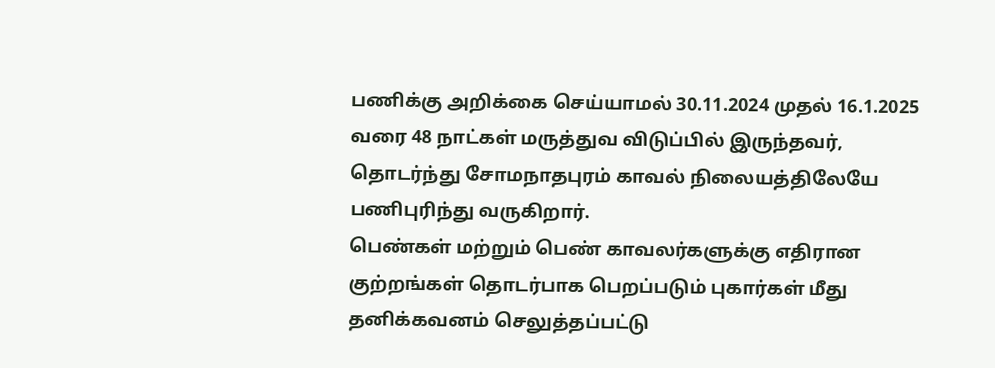பணிக்கு அறிக்கை செய்யாமல் 30.11.2024 முதல் 16.1.2025 வரை 48 நாட்கள் மருத்துவ விடுப்பில் இருந்தவர், தொடர்ந்து சோமநாதபுரம் காவல் நிலையத்திலேயே பணிபுரிந்து வருகிறார்.
பெண்கள் மற்றும் பெண் காவலர்களுக்கு எதிரான குற்றங்கள் தொடர்பாக பெறப்படும் புகார்கள் மீது தனிக்கவனம் செலுத்தப்பட்டு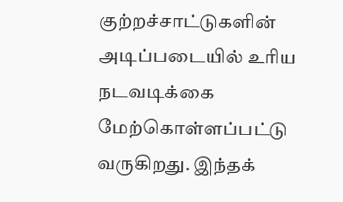குற்றச்சாட்டுகளின் அடிப்படையில் உரிய நடவடிக்கை மேற்கொள்ளப்பட்டு வருகிறது. இந்தக்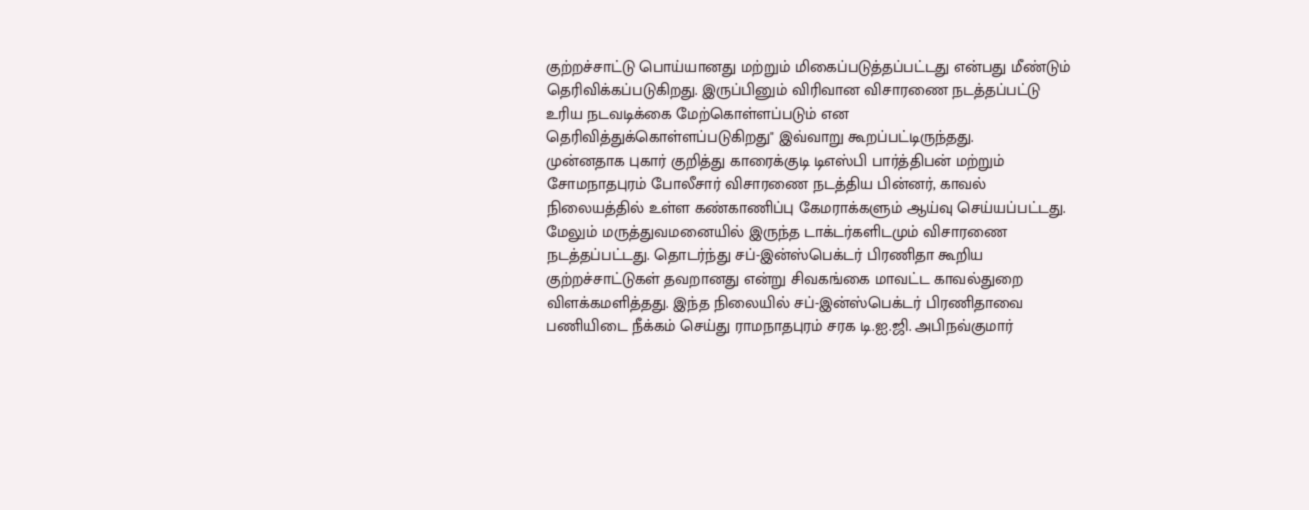குற்றச்சாட்டு பொய்யானது மற்றும் மிகைப்படுத்தப்பட்டது என்பது மீண்டும் தெரிவிக்கப்படுகிறது. இருப்பினும் விரிவான விசாரணை நடத்தப்பட்டு உரிய நடவடிக்கை மேற்கொள்ளப்படும் என தெரிவித்துக்கொள்ளப்படுகிறது" இவ்வாறு கூறப்பட்டிருந்தது.
முன்னதாக புகார் குறித்து காரைக்குடி டிஎஸ்பி பார்த்திபன் மற்றும் சோமநாதபுரம் போலீசார் விசாரணை நடத்திய பின்னர், காவல் நிலையத்தில் உள்ள கண்காணிப்பு கேமராக்களும் ஆய்வு செய்யப்பட்டது. மேலும் மருத்துவமனையில் இருந்த டாக்டர்களிடமும் விசாரணை நடத்தப்பட்டது. தொடர்ந்து சப்-இன்ஸ்பெக்டர் பிரணிதா கூறிய குற்றச்சாட்டுகள் தவறானது என்று சிவகங்கை மாவட்ட காவல்துறை விளக்கமளித்தது. இந்த நிலையில் சப்-இன்ஸ்பெக்டர் பிரணிதாவை பணியிடை நீக்கம் செய்து ராமநாதபுரம் சரக டி.ஐ.ஜி. அபிநவ்குமார்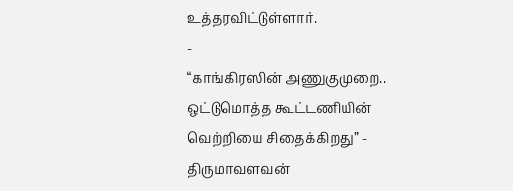உத்தரவிட்டுள்ளார்.
-
“காங்கிரஸின் அணுகுமுறை.. ஒட்டுமொத்த கூட்டணியின் வெற்றியை சிதைக்கிறது” - திருமாவளவன்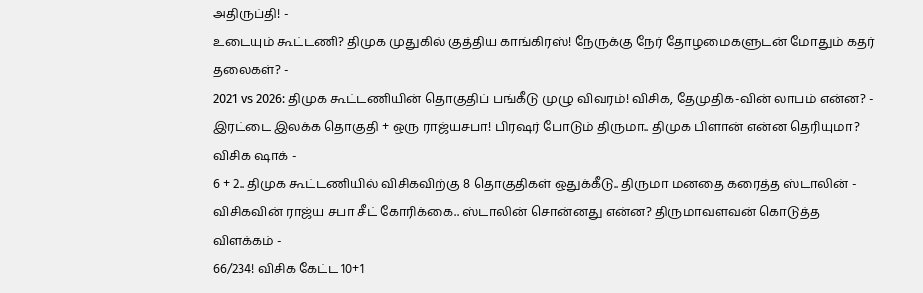அதிருப்தி! -
உடையும் கூட்டணி? திமுக முதுகில் குத்திய காங்கிரஸ்! நேருக்கு நேர் தோழமைகளுடன் மோதும் கதர் தலைகள்? -
2021 vs 2026: திமுக கூட்டணியின் தொகுதிப் பங்கீடு முழு விவரம்! விசிக, தேமுதிக-வின் லாபம் என்ன? -
இரட்டை இலக்க தொகுதி + ஒரு ராஜ்யசபா! பிரஷர் போடும் திருமா.. திமுக பிளான் என்ன தெரியுமா? விசிக ஷாக் -
6 + 2.. திமுக கூட்டணியில் விசிகவிற்கு 8 தொகுதிகள் ஒதுக்கீடு.. திருமா மனதை கரைத்த ஸ்டாலின் -
விசிகவின் ராஜ்ய சபா சீட் கோரிக்கை.. ஸ்டாலின் சொன்னது என்ன? திருமாவளவன் கொடுத்த விளக்கம் -
66/234! விசிக கேட்ட 10+1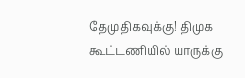தேமுதிகவுக்கு! திமுக கூட்டணியில் யாருக்கு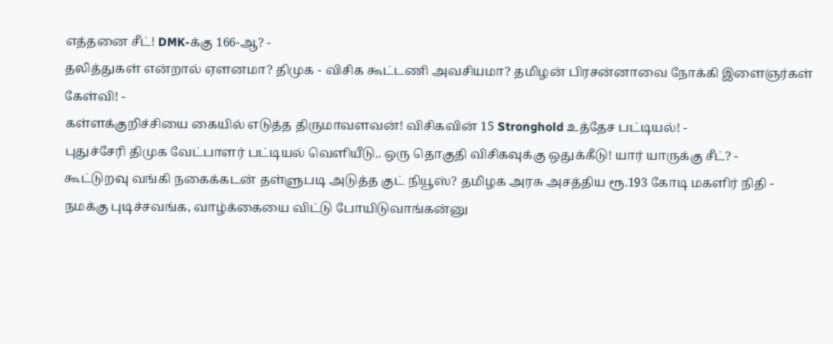எத்தனை சீட்! DMK-க்கு 166-ஆ? -
தலித்துகள் என்றால் ஏளனமா? திமுக - விசிக கூட்டணி அவசியமா? தமிழன் பிரசன்னாவை நோக்கி இளைஞர்கள் கேள்வி! -
கள்ளக்குறிச்சியை கையில் எடுத்த திருமாவளவன்! விசிகவின் 15 Stronghold உத்தேச பட்டியல்! -
புதுச்சேரி திமுக வேட்பாளர் பட்டியல் வெளியீடு.. ஒரு தொகுதி விசிகவுக்கு ஒதுக்கீடு! யார் யாருக்கு சீட்? -
கூட்டுறவு வங்கி நகைக்கடன் தள்ளுபடி அடுத்த குட் நியூஸ்? தமிழக அரசு அசத்திய ரூ.193 கோடி மகளிர் நிதி -
நமக்கு புடிச்சவங்க, வாழ்க்கையை விட்டு போயிடுவாங்கன்னு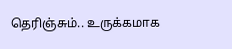தெரிஞ்சும்.. உருக்கமாக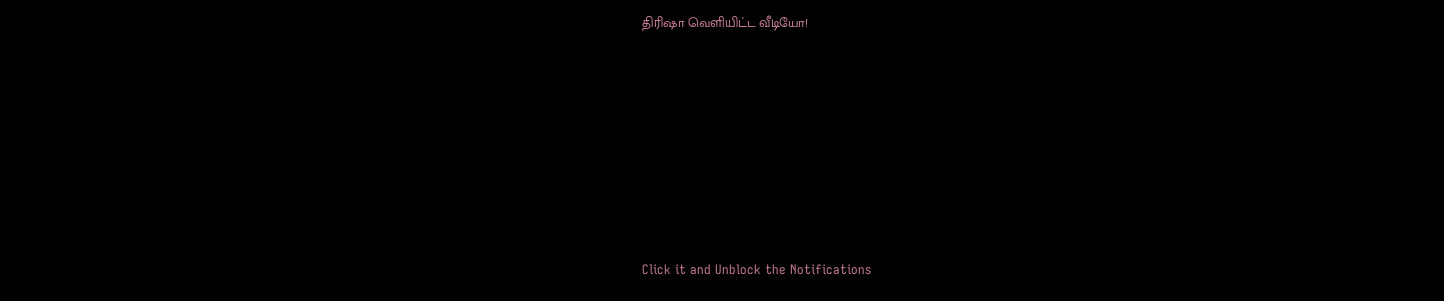திரிஷா வெளியிட்ட வீடியோ!












Click it and Unblock the Notifications